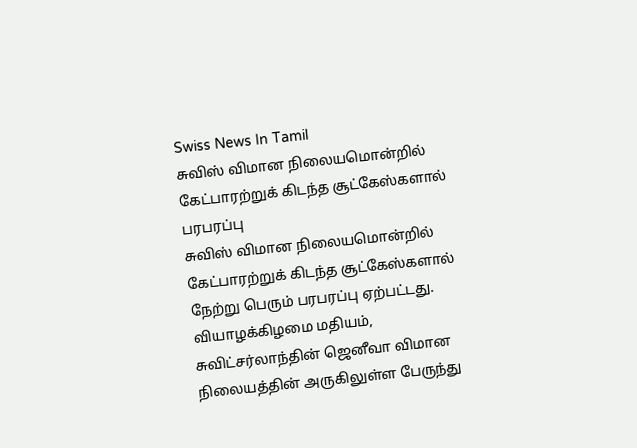Swiss News In Tamil
சுவிஸ் விமான நிலையமொன்றில் கேட்பாரற்றுக் கிடந்த சூட்கேஸ்களால் பரபரப்பு
சுவிஸ் விமான நிலையமொன்றில் கேட்பாரற்றுக் கிடந்த சூட்கேஸ்களால் நேற்று பெரும் பரபரப்பு ஏற்பட்டது. வியாழக்கிழமை மதியம், சுவிட்சர்லாந்தின் ஜெனீவா விமான நிலையத்தின் அருகிலுள்ள பேருந்து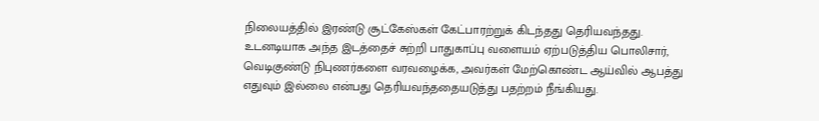நிலையத்தில் இரண்டு சூட்கேஸ்கள் கேட்பாரற்றுக் கிடந்தது தெரியவந்தது.
உடனடியாக அந்த இடத்தைச் சுற்றி பாதுகாப்பு வளையம் ஏற்படுத்திய பொலிசார், வெடிகுண்டு நிபுணர்களை வரவழைக்க, அவர்கள் மேற்கொண்ட ஆய்வில் ஆபத்து எதுவும் இல்லை என்பது தெரியவந்ததையடுத்து பதற்றம் நீங்கியது.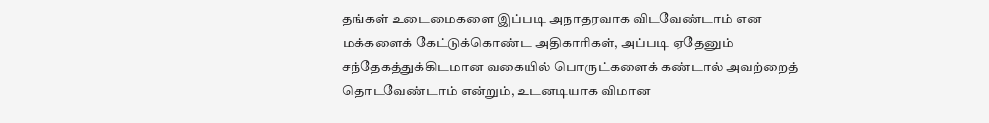தங்கள் உடைமைகளை இப்படி அநாதரவாக விடவேண்டாம் என மக்களைக் கேட்டுக்கொண்ட அதிகாரிகள், அப்படி ஏதேனும் சந்தேகத்துக்கிடமான வகையில் பொருட்களைக் கண்டால் அவற்றைத் தொடவேண்டாம் என்றும், உடனடியாக விமான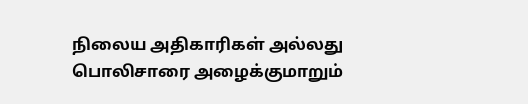நிலைய அதிகாரிகள் அல்லது பொலிசாரை அழைக்குமாறும்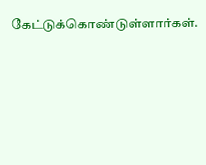கேட்டுக்கொண்டுள்ளார்கள்.